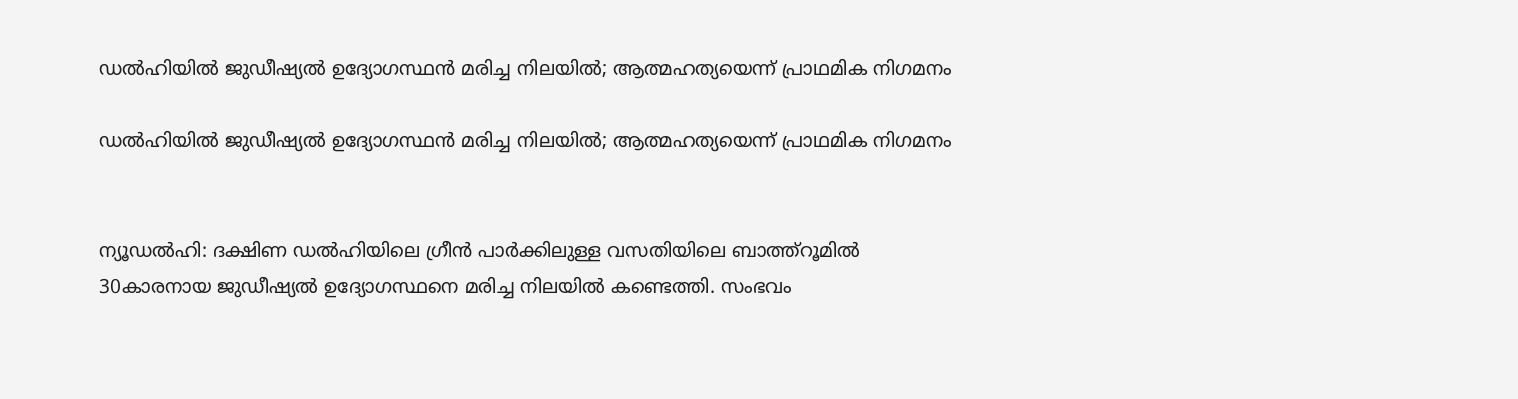ഡല്‍ഹിയില്‍ ജുഡീഷ്യല്‍ ഉദ്യോഗസ്ഥന്‍ മരിച്ച നിലയില്‍; ആത്മഹത്യയെന്ന് പ്രാഥമിക നിഗമനം

ഡല്‍ഹിയില്‍ ജുഡീഷ്യല്‍ ഉദ്യോഗസ്ഥന്‍ മരിച്ച നിലയില്‍; ആത്മഹത്യയെന്ന് പ്രാഥമിക നിഗമനം


ന്യൂഡല്‍ഹി: ദക്ഷിണ ഡല്‍ഹിയിലെ ഗ്രീന്‍ പാര്‍ക്കിലുള്ള വസതിയിലെ ബാത്ത്റൂമില്‍ 30കാരനായ ജുഡീഷ്യല്‍ ഉദ്യോഗസ്ഥനെ മരിച്ച നിലയില്‍ കണ്ടെത്തി. സംഭവം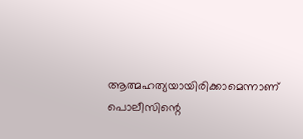ആത്മഹത്യയായിരിക്കാമെന്നാണ് പൊലീസിന്റെ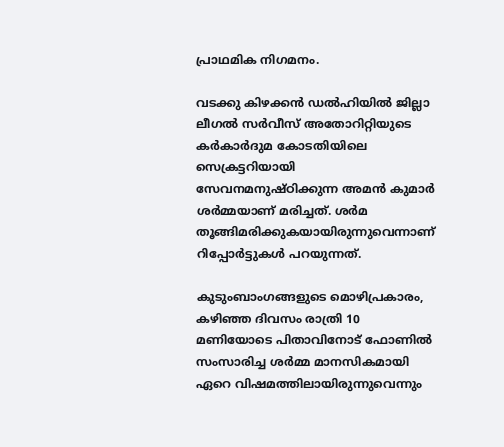പ്രാഥമിക നിഗമനം.

വടക്കു കിഴക്കന്‍ ഡല്‍ഹിയില്‍ ജില്ലാ ലീഗല്‍ സര്‍വീസ് അതോറിറ്റിയുടെ കര്‍കാര്‍ദുമ കോടതിയിലെ സെക്രട്ടറിയായി സേവനമനുഷ്ഠിക്കുന്ന അമന്‍ കുമാര്‍ ശര്‍മ്മയാണ് മരിച്ചത്. ശര്‍മ തൂങ്ങിമരിക്കുകയായിരുന്നുവെന്നാണ് റിപ്പോര്‍ട്ടുകള്‍ പറയുന്നത്.

കുടുംബാംഗങ്ങളുടെ മൊഴിപ്രകാരം, കഴിഞ്ഞ ദിവസം രാത്രി 10 മണിയോടെ പിതാവിനോട് ഫോണില്‍ സംസാരിച്ച ശര്‍മ്മ മാനസികമായി ഏറെ വിഷമത്തിലായിരുന്നുവെന്നും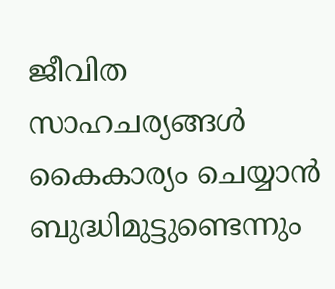ജീവിത സാഹചര്യങ്ങള്‍ കൈകാര്യം ചെയ്യാന്‍ ബുദ്ധിമുട്ടുണ്ടെന്നും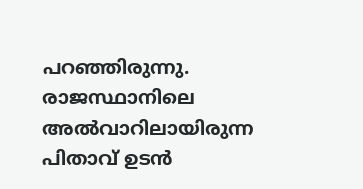പറഞ്ഞിരുന്നു. രാജസ്ഥാനിലെ അല്‍വാറിലായിരുന്ന പിതാവ് ഉടന്‍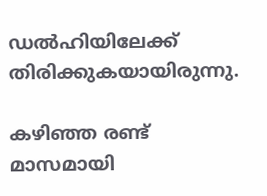ഡല്‍ഹിയിലേക്ക് തിരിക്കുകയായിരുന്നു.

കഴിഞ്ഞ രണ്ട് മാസമായി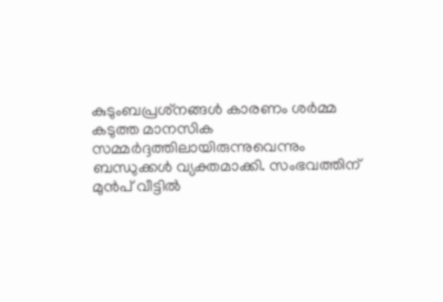കുടുംബപ്രശ്‌നങ്ങള്‍ കാരണം ശര്‍മ്മ കടുത്ത മാനസിക സമ്മര്‍ദ്ദത്തിലായിരുന്നുവെന്നും ബന്ധുക്കള്‍ വ്യക്തമാക്കി. സംഭവത്തിന് മുന്‍പ് വീട്ടില്‍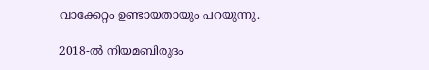വാക്കേറ്റം ഉണ്ടായതായും പറയുന്നു.

2018-ല്‍ നിയമബിരുദം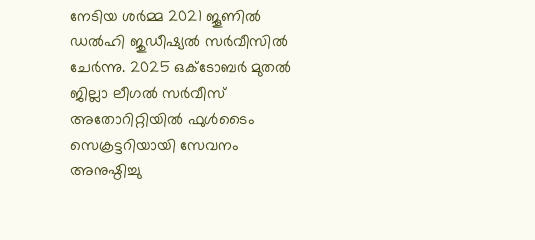നേടിയ ശര്‍മ്മ 2021 ജൂണില്‍ ഡല്‍ഹി ജുഡീഷ്യല്‍ സര്‍വീസില്‍ ചേര്‍ന്നു. 2025 ഒക്ടോബര്‍ മുതല്‍ ജില്ലാ ലീഗല്‍ സര്‍വീസ് അതോറിറ്റിയില്‍ ഫുള്‍ടൈം സെക്രട്ടറിയായി സേവനം അനുഷ്ഠിച്ചു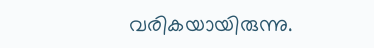വരികയായിരുന്നു.